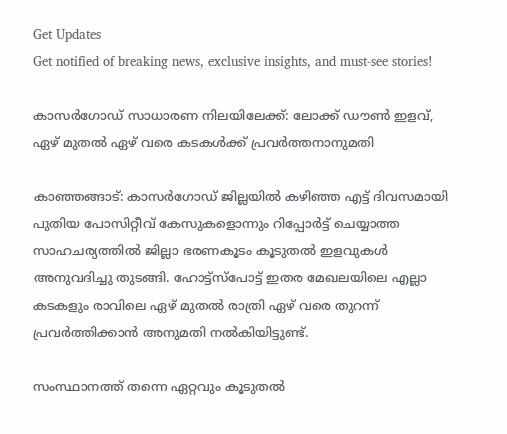Get Updates
Get notified of breaking news, exclusive insights, and must-see stories!

കാസർഗോഡ് സാധാരണ നിലയിലേക്ക്: ലോക്ക് ഡൗൺ ഇളവ്, ഏഴ് മുതൽ ഏഴ് വരെ കടകൾക്ക് പ്രവർത്തനാനുമതി

കാഞ്ഞങ്ങാട്: കാസര്‍ഗോഡ് ജില്ലയില്‍ കഴിഞ്ഞ എട്ട് ദിവസമായി പുതിയ പോസിറ്റീവ് കേസുകളൊന്നും റിപ്പോര്‍ട്ട് ചെയ്യാത്ത സാഹചര്യത്തിൽ ജില്ലാ ഭരണകൂടം കൂടുതല്‍ ഇളവുകള്‍ അനുവദിച്ചു തുടങ്ങി. ഹോട്ട്‌സ്‌പോട്ട് ഇതര മേഖലയിലെ എല്ലാ കടകളും രാവിലെ ഏഴ് മുതല്‍ രാത്രി ഏഴ് വരെ തുറന്ന് പ്രവര്‍ത്തിക്കാന്‍ അനുമതി നല്‍കിയിട്ടുണ്ട്.

സംസ്ഥാനത്ത് തന്നെ ഏറ്റവും കൂടുതല്‍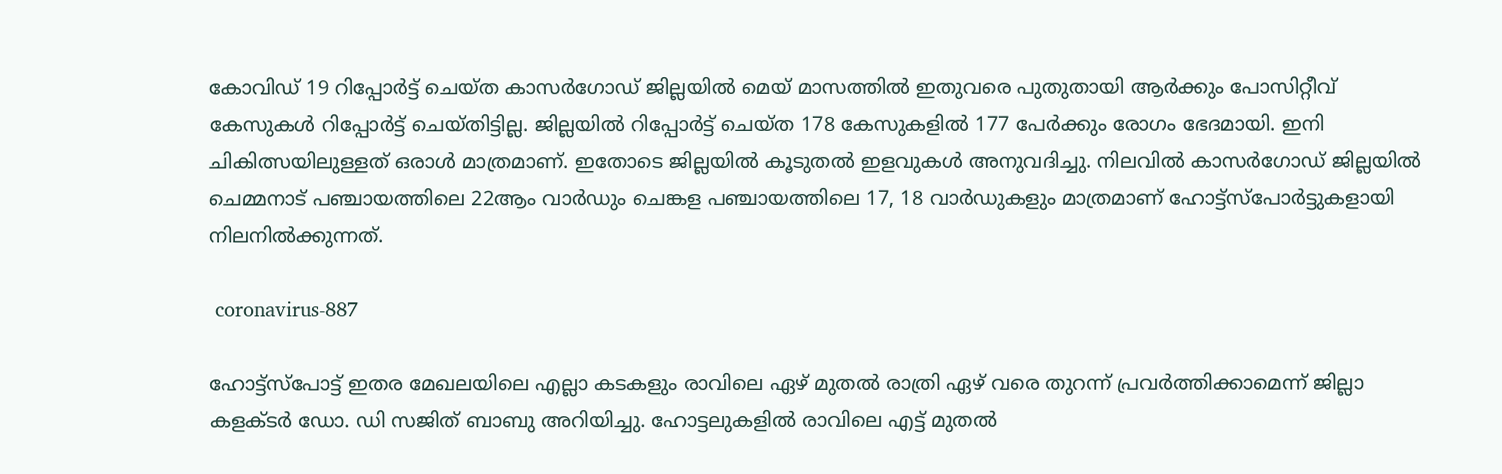കോവിഡ് 19 റിപ്പോര്‍ട്ട് ചെയ്ത കാസര്‍ഗോഡ് ജില്ലയില്‍ മെയ് മാസത്തില്‍ ഇതുവരെ പുതുതായി ആര്‍ക്കും പോസിറ്റീവ് കേസുകള്‍ റിപ്പോര്‍ട്ട് ചെയ്തിട്ടില്ല. ജില്ലയില്‍ റിപ്പോര്‍ട്ട് ചെയ്ത 178 കേസുകളില്‍ 177 പേര്‍ക്കും രോഗം ഭേദമായി. ഇനി ചികിത്സയിലുള്ളത് ഒരാള്‍ മാത്രമാണ്. ഇതോടെ ജില്ലയില്‍ കൂടുതല്‍ ഇളവുകള്‍ അനുവദിച്ചു. നിലവില്‍ കാസർഗോഡ് ജില്ലയില്‍ ചെമ്മനാട് പഞ്ചായത്തിലെ 22ആം വാര്‍ഡും ചെങ്കള പഞ്ചായത്തിലെ 17, 18 വാര്‍ഡുകളും മാത്രമാണ് ഹോട്ട്സ്പോര്‍ട്ടുകളായി നിലനിൽക്കുന്നത്.

 coronavirus-887

ഹോട്ട്‌സ്‌പോട്ട് ഇതര മേഖലയിലെ എല്ലാ കടകളും രാവിലെ ഏഴ് മുതല്‍ രാത്രി ഏഴ് വരെ തുറന്ന് പ്രവര്‍ത്തിക്കാമെന്ന് ജില്ലാ കളക്ടര്‍ ഡോ. ഡി സജിത് ബാബു അറിയിച്ചു. ഹോട്ടലുകളില്‍ രാവിലെ എട്ട് മുതല്‍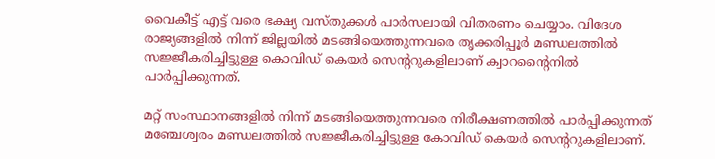വൈകീട്ട് എട്ട് വരെ ഭക്ഷ്യ വസ്തുക്കള്‍ പാര്‍സലായി വിതരണം ചെയ്യാം. വിദേശ രാജ്യങ്ങളില്‍ നിന്ന് ജില്ലയില്‍ മടങ്ങിയെത്തുന്നവരെ തൃക്കരിപ്പൂര്‍ മണ്ഡലത്തില്‍ സജ്ജീകരിച്ചിട്ടുള്ള കൊവിഡ് കെയര്‍ സെന്ററുകളിലാണ് ക്വാറന്റൈനില്‍ പാര്‍പ്പിക്കുന്നത്.

മറ്റ് സംസ്ഥാനങ്ങളില്‍ നിന്ന് മടങ്ങിയെത്തുന്നവരെ നിരീക്ഷണത്തില്‍ പാര്‍പ്പിക്കുന്നത് മഞ്ചേശ്വരം മണ്ഡലത്തില്‍ സജ്ജീകരിച്ചിട്ടുള്ള കോവിഡ് കെയര്‍ സെന്ററുകളിലാണ്.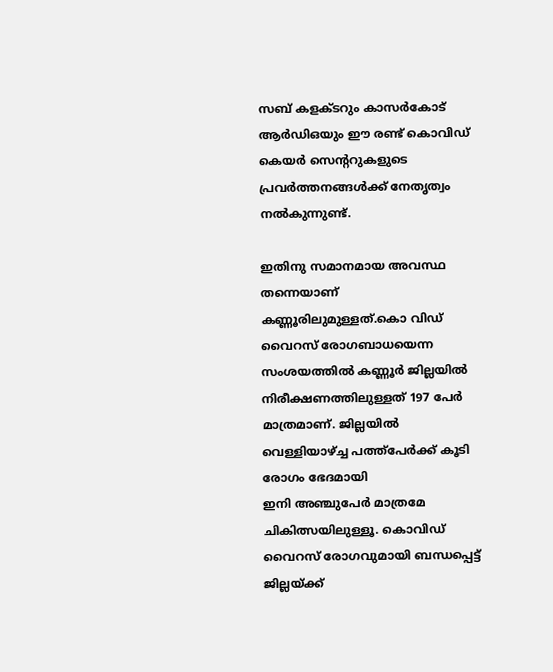സബ് കളക്ടറും കാസര്‍കോട് ആര്‍ഡിഒയും ഈ രണ്ട് കൊവിഡ് കെയര്‍ സെന്ററുകളുടെ പ്രവര്‍ത്തനങ്ങള്‍ക്ക് നേതൃത്വം നല്‍കുന്നുണ്ട്.

ഇതിനു സമാനമായ അവസ്ഥ തന്നെയാണ് കണ്ണൂരിലുമുള്ളത്.കൊ വിഡ് വൈറസ് രോഗബാധയെന്ന സംശയത്തിൽ കണ്ണൂർ ജില്ലയിൽ നിരീക്ഷണത്തിലുള്ളത് 197 പേര്‍ മാത്രമാണ്. ജില്ലയില്‍ വെള്ളിയാഴ്ച്ച പത്ത്‌പേര്‍ക്ക് കൂടി രോഗം ഭേദമായി
ഇനി അഞ്ചുപേര്‍ മാത്രമേ ചികിത്സയിലുള്ളൂ. കൊവിഡ് വൈറസ് രോഗവുമായി ബന്ധപ്പെട്ട് ജില്ലയ്ക്ക്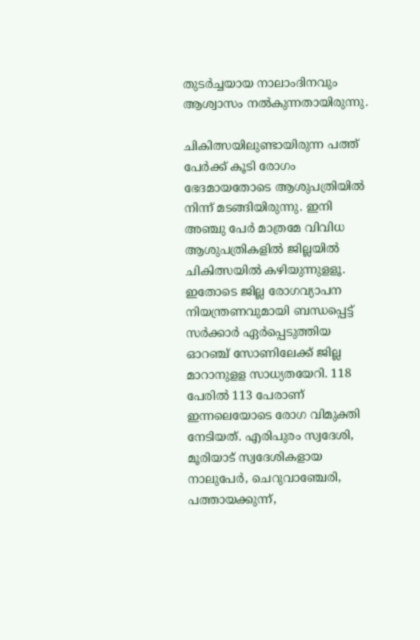തുടർച്ചയായ നാലാംദിനവും ആശ്വാസം നൽകുന്നതായിരുന്നു.

ചികിത്സയിലുണ്ടായിരുന്ന പത്ത്‌ പേര്‍ക്ക് കൂടി രോഗം ഭേദമായതോടെ ആശുപത്രിയിൽ നിന്ന് മടങ്ങിയിരുന്നു. ഇനി അഞ്ചു പേര്‍ മാത്രമേ വിവിധ ആശുപത്രികളില്‍ ജില്ലയില്‍ ചികിത്സയില്‍ കഴിയുന്നുളളൂ. ഇതോടെ ജില്ല രോഗവ്യാപന നിയന്ത്രണവുമായി ബന്ധപ്പെട്ട് സര്‍ക്കാര്‍ ഏര്‍പ്പെടുത്തിയ ഓറഞ്ച് സോണിലേക്ക് ജില്ല മാറാനുളള സാധ്യതയേറി. 118 പേരില്‍ 113 പേരാണ് ഇന്നലെയോടെ രോഗ വിമുക്തി നേടിയത്. എരിപുരം സ്വദേശി, മൂരിയാട് സ്വദേശികളായ നാലുപേര്‍, ചെറുവാഞ്ചേരി, പത്തായക്കുന്ന്,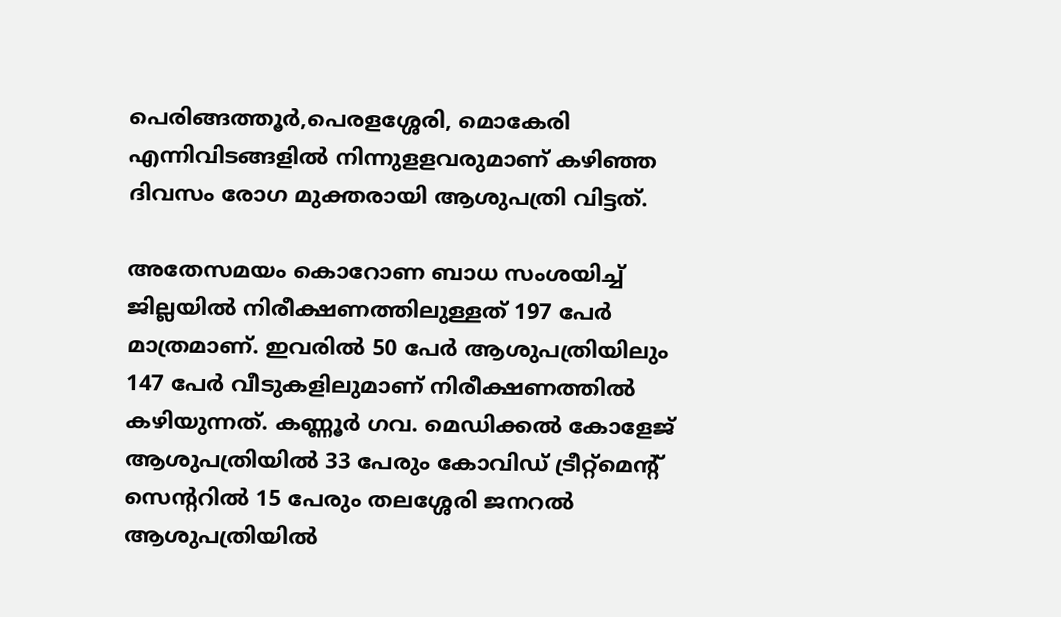പെരിങ്ങത്തൂര്‍,പെരളശ്ശേരി, മൊകേരി എന്നിവിടങ്ങളില്‍ നിന്നുളളവരുമാണ് കഴിഞ്ഞ ദിവസം രോഗ മുക്തരായി ആശുപത്രി വിട്ടത്.

അതേസമയം കൊറോണ ബാധ സംശയിച്ച് ജില്ലയില്‍ നിരീക്ഷണത്തിലുള്ളത് 197 പേര്‍ മാത്രമാണ്. ഇവരില്‍ 50 പേര്‍ ആശുപത്രിയിലും 147 പേര്‍ വീടുകളിലുമാണ് നിരീക്ഷണത്തില്‍ കഴിയുന്നത്. കണ്ണൂര്‍ ഗവ. മെഡിക്കല്‍ കോളേജ് ആശുപത്രിയില്‍ 33 പേരും കോവിഡ് ട്രീറ്റ്മെന്റ് സെന്ററില്‍ 15 പേരും തലശ്ശേരി ജനറല്‍ ആശുപത്രിയില്‍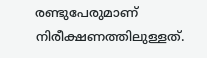രണ്ടുപേരുമാണ് നിരീക്ഷണത്തിലുള്ളത്.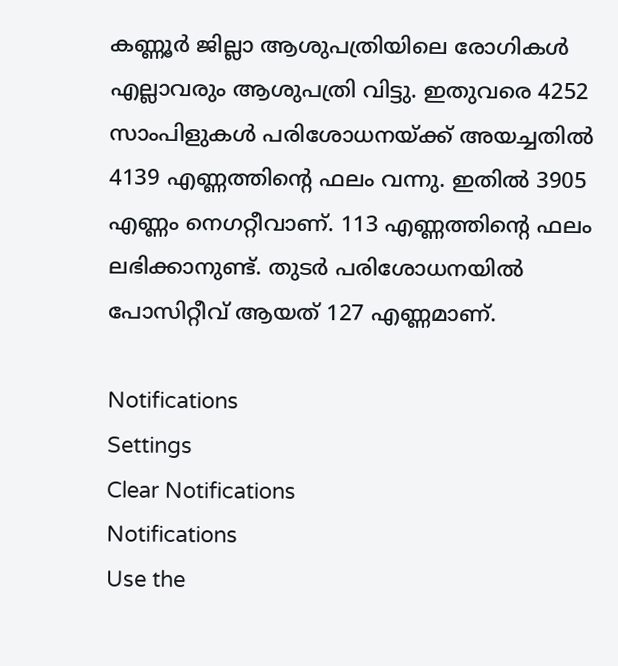കണ്ണൂര്‍ ജില്ലാ ആശുപത്രിയിലെ രോഗികള്‍ എല്ലാവരും ആശുപത്രി വിട്ടു. ഇതുവരെ 4252 സാംപിളുകള്‍ പരിശോധനയ്ക്ക് അയച്ചതില്‍ 4139 എണ്ണത്തിന്റെ ഫലം വന്നു. ഇതില്‍ 3905 എണ്ണം നെഗറ്റീവാണ്. 113 എണ്ണത്തിന്റെ ഫലം ലഭിക്കാനുണ്ട്. തുടര്‍ പരിശോധനയില്‍ പോസിറ്റീവ് ആയത് 127 എണ്ണമാണ്.

Notifications
Settings
Clear Notifications
Notifications
Use the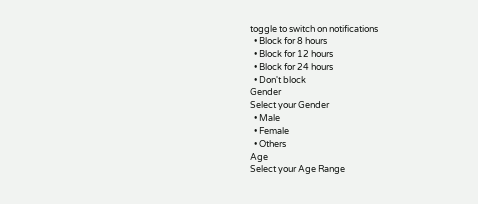toggle to switch on notifications
  • Block for 8 hours
  • Block for 12 hours
  • Block for 24 hours
  • Don't block
Gender
Select your Gender
  • Male
  • Female
  • Others
Age
Select your Age Range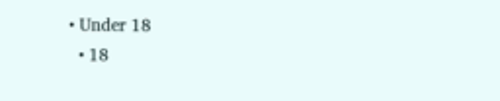• Under 18
  • 18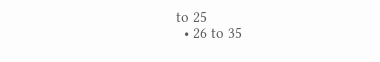to 25
  • 26 to 35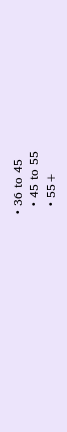• 36 to 45
  • 45 to 55
  • 55+